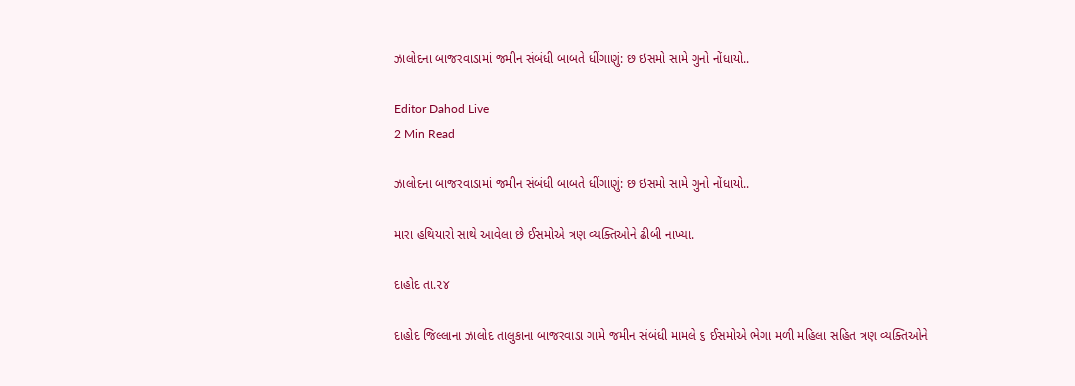ઝાલોદના બાજરવાડામાં જમીન સંબંધી બાબતે ધીંગાણું: છ ઇસમો સામે ગુનો નોંધાયો..

Editor Dahod Live
2 Min Read

ઝાલોદના બાજરવાડામાં જમીન સંબંધી બાબતે ધીંગાણું: છ ઇસમો સામે ગુનો નોંધાયો..

મારા હથિયારો સાથે આવેલા છે ઈસમોએ ત્રણ વ્યક્તિઓને ઢીબી નાખ્યા.

દાહોદ તા.૨૪

દાહોદ જિલ્લાના ઝાલોદ તાલુકાના બાજરવાડા ગામે જમીન સંબંધી મામલે ૬ ઈસમોએ ભેગા મળી મહિલા સહિત ત્રણ વ્યક્તિઓને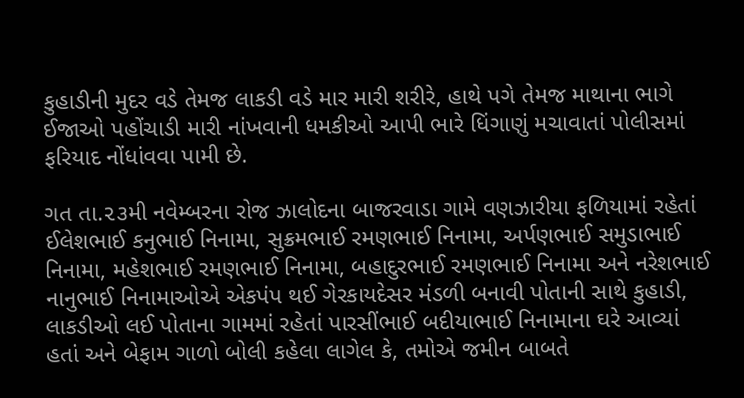કુહાડીની મુદર વડે તેમજ લાકડી વડે માર મારી શરીરે, હાથે પગે તેમજ માથાના ભાગે ઈજાઓ પહોંચાડી મારી નાંખવાની ધમકીઓ આપી ભારે ધિંગાણું મચાવાતાં પોલીસમાં ફરિયાદ નોંધાંવવા પામી છે.

ગત તા.૨૩મી નવેમ્બરના રોજ ઝાલોદના બાજરવાડા ગામે વણઝારીયા ફળિયામાં રહેતાં ઈલેશભાઈ કનુભાઈ નિનામા, સુક્રમભાઈ રમણભાઈ નિનામા, અર્પણભાઈ સમુડાભાઈ નિનામા, મહેશભાઈ રમણભાઈ નિનામા, બહાદુરભાઈ રમણભાઈ નિનામા અને નરેશભાઈ નાનુભાઈ નિનામાઓએ એકપંપ થઈ ગેરકાયદેસર મંડળી બનાવી પોતાની સાથે કુહાડી, લાકડીઓ લઈ પોતાના ગામમાં રહેતાં પારસીંભાઈ બદીયાભાઈ નિનામાના ઘરે આવ્યાં હતાં અને બેફામ ગાળો બોલી કહેલા લાગેલ કે, તમોએ જમીન બાબતે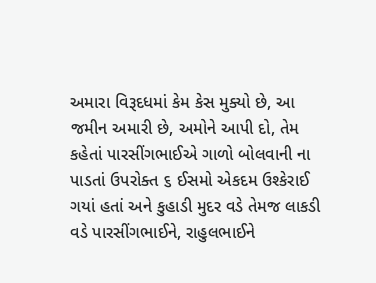અમારા વિરૂદધમાં કેમ કેસ મુક્યો છે, આ જમીન અમારી છે, અમોને આપી દો, તેમ કહેતાં પારસીંગભાઈએ ગાળો બોલવાની ના પાડતાં ઉપરોક્ત ૬ ઈસમો એકદમ ઉશ્કેરાઈ ગયાં હતાં અને કુહાડી મુદર વડે તેમજ લાકડી વડે પારસીંગભાઈને, રાહુલભાઈને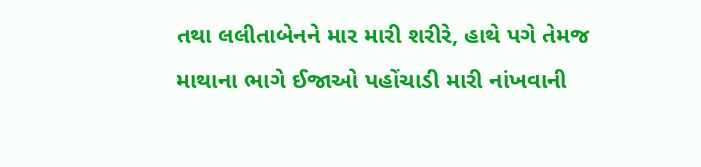તથા લલીતાબેનને માર મારી શરીરે, હાથે પગે તેમજ માથાના ભાગે ઈજાઓ પહોંચાડી મારી નાંખવાની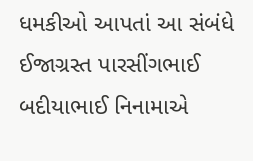ધમકીઓ આપતાં આ સંબંધે ઈજાગ્રસ્ત પારસીંગભાઈ બદીયાભાઈ નિનામાએ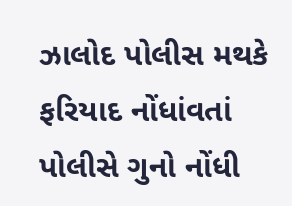ઝાલોદ પોલીસ મથકે ફરિયાદ નોંધાંવતાં પોલીસે ગુનો નોંધી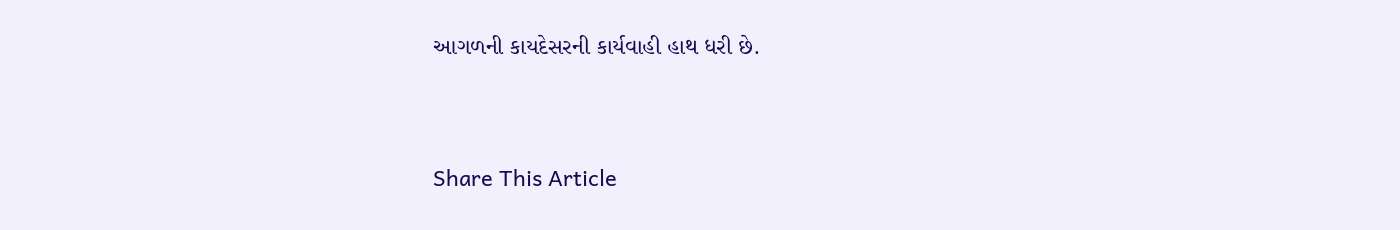આગળની કાયદેસરની કાર્યવાહી હાથ ધરી છે.



Share This Article